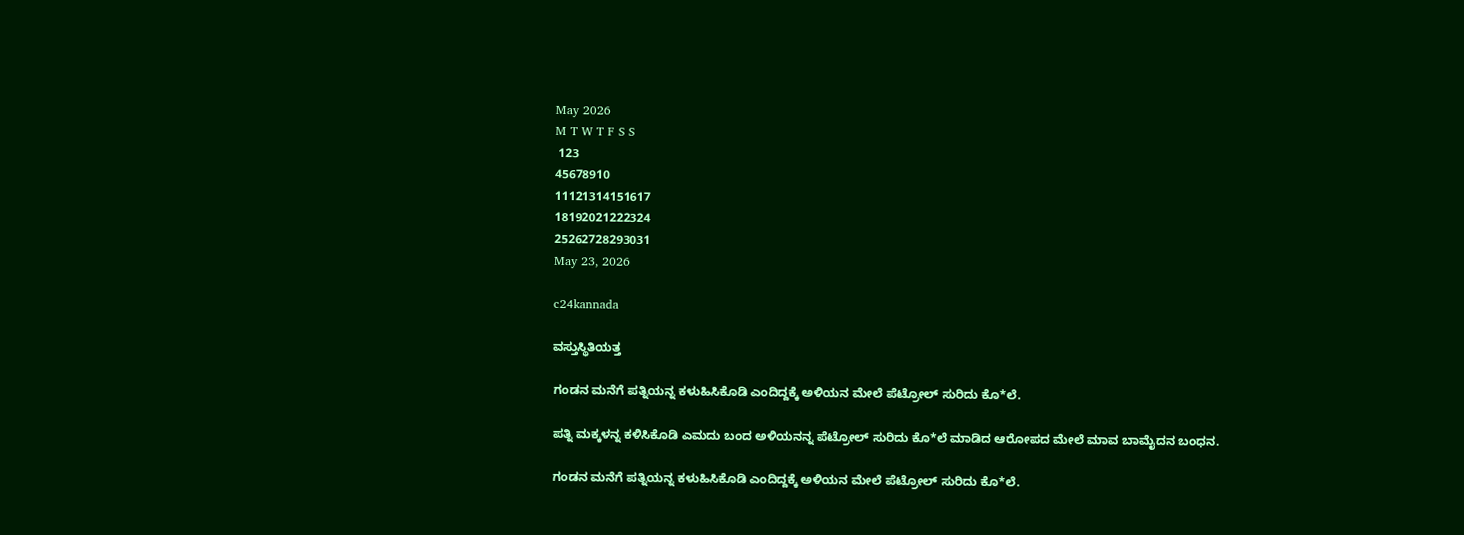May 2026
M T W T F S S
 123
45678910
11121314151617
18192021222324
25262728293031
May 23, 2026

c24kannada

ವಸ್ತುಸ್ಥಿತಿಯತ್ತ

ಗಂಡನ ಮನೆಗೆ ಪತ್ನಿಯನ್ನ ಕಳುಹಿಸಿಕೊಡಿ ಎಂದಿದ್ದಕ್ಕೆ ಅಳಿಯನ ಮೇಲೆ ಪೆಟ್ರೋಲ್ ಸುರಿದು ಕೊ*ಲೆ.

ಪತ್ನಿ ಮಕ್ಕಳನ್ನ ಕಳಿಸಿಕೊಡಿ ಎಮದು ಬಂದ ಅಳಿಯನನ್ನ ಪೆಟ್ರೋಲ್ ಸುರಿದು ಕೊ*ಲೆ ಮಾಡಿದ ಆರೋಪದ ಮೇಲೆ ಮಾವ ಬಾಮೈದನ ಬಂಧನ.

ಗಂಡನ ಮನೆಗೆ ಪತ್ನಿಯನ್ನ ಕಳುಹಿಸಿಕೊಡಿ ಎಂದಿದ್ದಕ್ಕೆ ಅಳಿಯನ ಮೇಲೆ ಪೆಟ್ರೋಲ್ ಸುರಿದು ಕೊ*ಲೆ.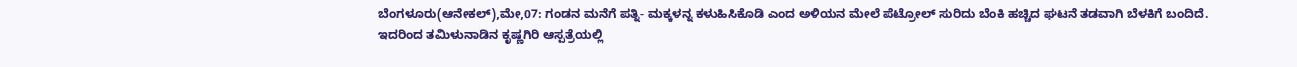ಬೆಂಗಳೂರು(ಆನೇಕಲ್),ಮೇ,07: ಗಂಡನ ಮನೆಗೆ ಪತ್ನಿ- ಮಕ್ಕಳನ್ನ ಕಳುಹಿಸಿಕೊಡಿ ಎಂದ ಅಳಿಯನ ಮೇಲೆ ಪೆಟ್ರೋಲ್ ಸುರಿದು ಬೆಂಕಿ ಹಚ್ಚಿದ ಘಟನೆ ತಡವಾಗಿ ಬೆಳಕಿಗೆ ಬಂದಿದೆ.
ಇದರಿಂದ ತಮಿಳುನಾಡಿನ ಕೃಷ್ಣಗಿರಿ ಆಸ್ಪತ್ರೆಯಲ್ಲಿ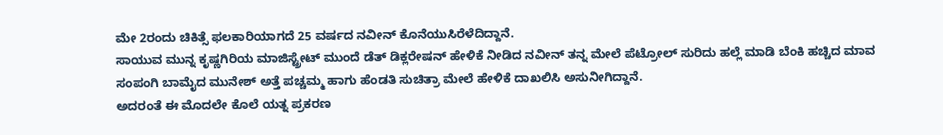ಮೇ 2ರಂದು ಚಿಕಿತ್ಸೆ ಫಲಕಾರಿಯಾಗದೆ 25 ವರ್ಷದ ನವೀನ್ ಕೊನೆಯುಸಿರೆಳೆದಿದ್ದಾನೆ.
ಸಾಯುವ ಮುನ್ನ ಕೃಷ್ಣಗಿರಿಯ ಮಾಜಿಸ್ಟ್ರೇಟ್ ಮುಂದೆ ಡೆತ್ ಡಿಕ್ಲರೇಷನ್ ಹೇಳಿಕೆ ನೀಡಿದ ನವೀನ್ ತನ್ನ ಮೇಲೆ ಪೆಟ್ರೋಲ್ ಸುರಿದು ಹಲ್ಲೆ ಮಾಡಿ ಬೆಂಕಿ ಹಚ್ಚಿದ ಮಾವ ಸಂಪಂಗಿ ಬಾಮೈದ ಮುನೇಶ್ ಅತ್ತೆ ಪಚ್ಚಮ್ಮ ಹಾಗು ಹೆಂಡತಿ ಸುಚಿತ್ರಾ ಮೇಲೆ ಹೇಳಿಕೆ ದಾಖಲಿಸಿ ಅಸುನೀಗಿದ್ದಾನೆ.
ಅದರಂತೆ ಈ ಮೊದಲೇ ಕೊಲೆ ಯತ್ನ ಪ್ರಕರಣ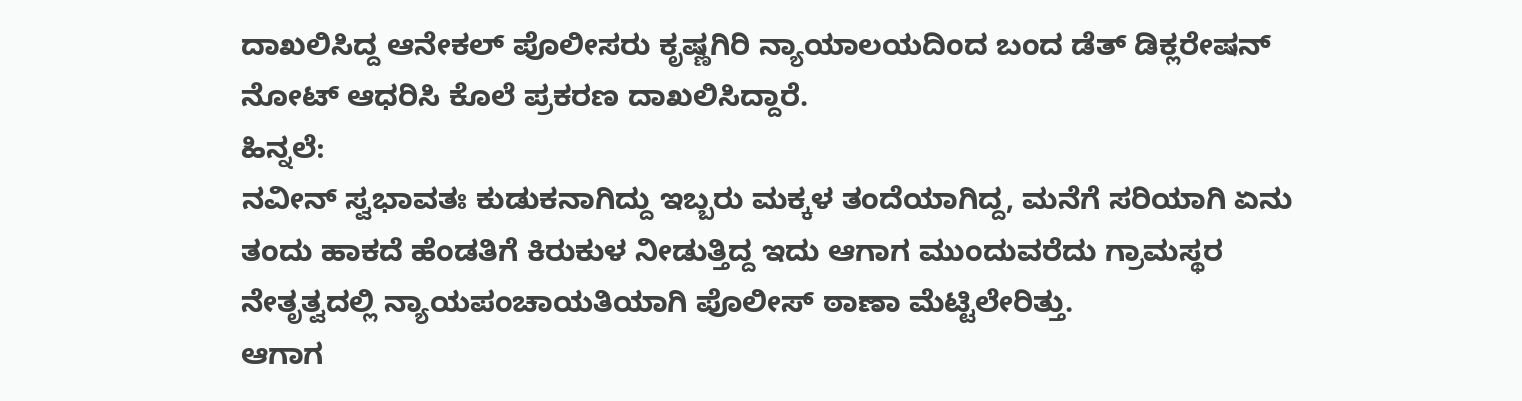ದಾಖಲಿಸಿದ್ದ ಆನೇಕಲ್ ಪೊಲೀಸರು ಕೃಷ್ಣಗಿರಿ ನ್ಯಾಯಾಲಯದಿಂದ ಬಂದ ಡೆತ್ ಡಿಕ್ಲರೇಷನ್ ನೋಟ್ ಆಧರಿಸಿ ಕೊಲೆ ಪ್ರಕರಣ ದಾಖಲಿಸಿದ್ದಾರೆ.
ಹಿನ್ನಲೆ:
ನವೀನ್ ಸ್ವಭಾವತಃ ಕುಡುಕನಾಗಿದ್ದು ಇಬ್ಬರು ಮಕ್ಕಳ ತಂದೆಯಾಗಿದ್ದ, ಮನೆಗೆ ಸರಿಯಾಗಿ ಏನು ತಂದು ಹಾಕದೆ ಹೆಂಡತಿಗೆ ಕಿರುಕುಳ ನೀಡುತ್ತಿದ್ದ ಇದು ಆಗಾಗ ಮುಂದುವರೆದು ಗ್ರಾಮಸ್ಥರ ನೇತೃತ್ವದಲ್ಲಿ ನ್ಯಾಯಪಂಚಾಯತಿಯಾಗಿ ಪೊಲೀಸ್ ಠಾಣಾ ಮೆಟ್ಟಿಲೇರಿತ್ತು.
ಆಗಾಗ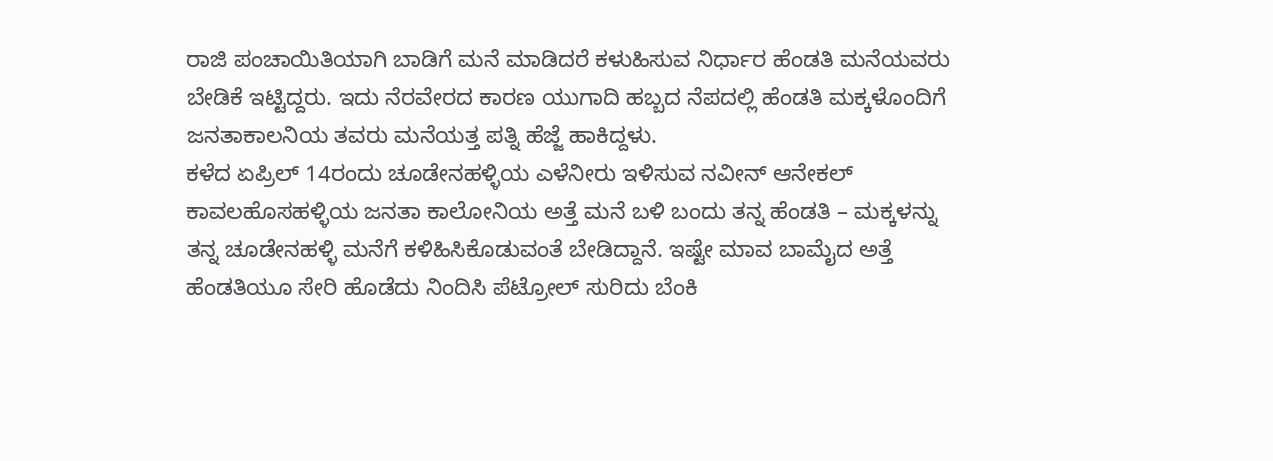ರಾಜಿ ಪಂಚಾಯಿತಿಯಾಗಿ ಬಾಡಿಗೆ ಮನೆ ಮಾಡಿದರೆ ಕಳುಹಿಸುವ ನಿರ್ಧಾರ ಹೆಂಡತಿ ಮನೆಯವರು ಬೇಡಿಕೆ ಇಟ್ಟಿದ್ದರು. ಇದು ನೆರವೇರದ ಕಾರಣ ಯುಗಾದಿ ಹಬ್ಬದ ನೆಪದಲ್ಲಿ ಹೆಂಡತಿ ಮಕ್ಕಳೊಂದಿಗೆ ಜನತಾಕಾಲನಿಯ ತವರು ಮನೆಯತ್ತ ಪತ್ನಿ ಹೆಜ್ಜೆ ಹಾಕಿದ್ದಳು.
ಕಳೆದ ಏಪ್ರಿಲ್ 14ರಂದು ಚೂಡೇನಹಳ್ಳಿಯ ಎಳೆನೀರು ಇಳಿಸುವ ನವೀನ್ ಆನೇಕಲ್ ಕಾವಲಹೊಸಹಳ್ಳಿಯ ಜನತಾ ಕಾಲೋನಿಯ ಅತ್ತೆ ಮನೆ ಬಳಿ ಬಂದು ತನ್ನ ಹೆಂಡತಿ – ಮಕ್ಕಳನ್ನು ತನ್ನ ಚೂಡೇನಹಳ್ಳಿ ಮನೆಗೆ ಕಳಿಹಿಸಿಕೊಡುವಂತೆ ಬೇಡಿದ್ದಾನೆ. ಇಷ್ಟೇ ಮಾವ ಬಾಮೈದ ಅತ್ತೆ ಹೆಂಡತಿಯೂ ಸೇರಿ ಹೊಡೆದು ನಿಂದಿಸಿ ಪೆಟ್ರೋಲ್ ಸುರಿದು ಬೆಂಕಿ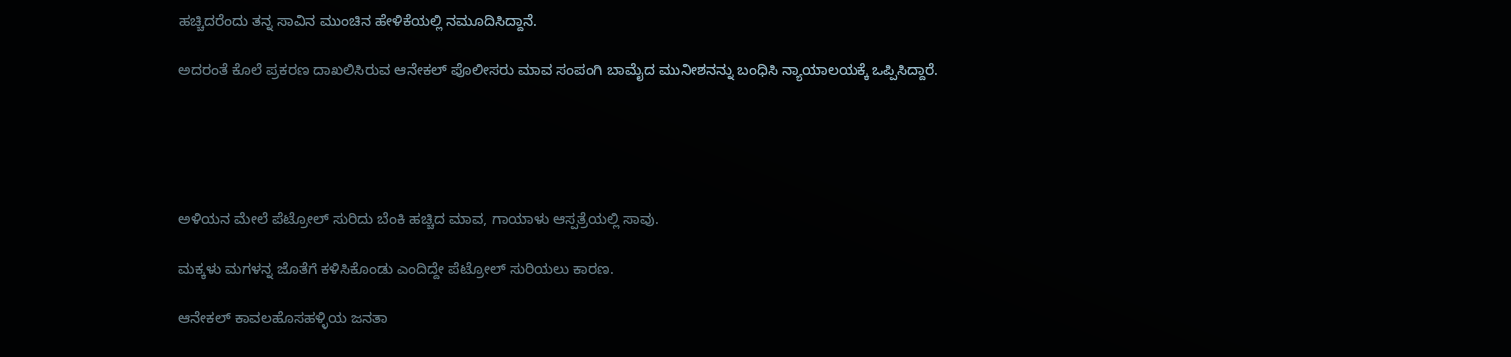ಹಚ್ಚಿದರೆಂದು ತನ್ನ ಸಾವಿನ ಮುಂಚಿನ ಹೇಳಿಕೆಯಲ್ಲಿ ನಮೂದಿಸಿದ್ದಾನೆ.

ಅದರಂತೆ ಕೊಲೆ ಪ್ರಕರಣ ದಾಖಲಿಸಿರುವ ಆನೇಕಲ್ ಪೊಲೀಸರು ಮಾವ ಸಂಪಂಗಿ ಬಾಮೈದ ಮುನೀಶನನ್ನು ಬಂಧಿಸಿ ನ್ಯಾಯಾಲಯಕ್ಕೆ ಒಪ್ಪಿಸಿದ್ದಾರೆ.





ಅಳಿಯನ ಮೇಲೆ ಪೆಟ್ರೋಲ್ ಸುರಿದು ಬೆಂಕಿ ಹಚ್ಚಿದ ಮಾವ, ಗಾಯಾಳು ಆಸ್ಪತ್ರೆಯಲ್ಲಿ ಸಾವು.

ಮಕ್ಕಳು ಮಗಳನ್ನ ಜೊತೆಗೆ ಕಳಿಸಿಕೊಂಡು ಎಂದಿದ್ದೇ ಪೆಟ್ರೋಲ್ ಸುರಿಯಲು ಕಾರಣ.

ಆನೇಕಲ್ ಕಾವಲಹೊಸಹಳ್ಳಿಯ ಜನತಾ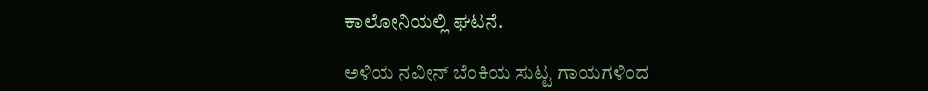ಕಾಲೋನಿಯಲ್ಲಿ ಘಟನೆ.

ಅಳಿಯ ನವೀನ್ ಬೆಂಕಿಯ ಸುಟ್ಟ ಗಾಯಗಳಿಂದ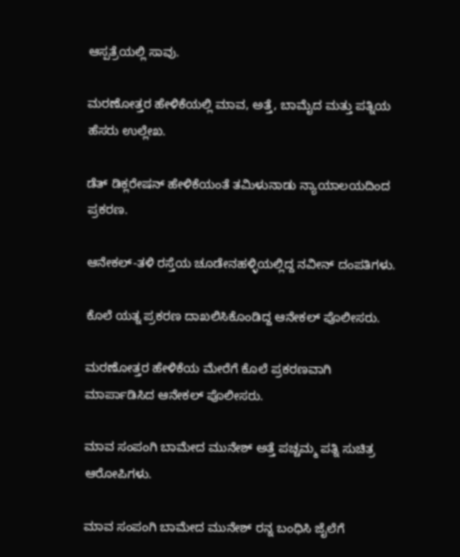ಆಸ್ಪತ್ರೆಯಲ್ಲಿ ಸಾವು.

ಮರಣೋತ್ತರ ಹೇಳಿಕೆಯಲ್ಲಿ ಮಾವ, ಅತ್ತೆ, ಬಾಮೈದ ಮತ್ತು ಪತ್ನಿಯ ಹೆಸರು ಉಲ್ಲೇಖ.

ಡೆತ್ ಡಿಕ್ಲರೇಷನ್ ಹೇಳಿಕೆಯಂತೆ ತಮಿಳುನಾಡು ನ್ಯಾಯಾಲಯದಿಂದ ಪ್ರಕರಣ.

ಆನೇಕಲ್-ತಳಿ ರಸ್ತೆಯ ಚೂಡೇನಹಳ್ಳಿಯಲ್ಲಿದ್ದ ನವೀನ್ ದಂಪತಿಗಳು.

ಕೊಲೆ ಯತ್ನ ಪ್ರಕರಣ ದಾಖಲಿಸಿಕೊಂಡಿದ್ದ ಆನೇಕಲ್ ಪೊಲೀಸರು.

ಮರಣೋತ್ತರ ಹೇಳಿಕೆಯ ಮೇರೆಗೆ ಕೊಲೆ ಪ್ರಕರಣವಾಗಿ ಮಾರ್ಪಾಡಿಸಿದ ಆನೇಕಲ್ ಪೊಲೀಸರು.

ಮಾವ ಸಂಪಂಗಿ ಬಾಮೇದ ಮುನೇಶ್ ಅತ್ತೆ ಪಚ್ಚಮ್ಮ ಪತ್ನಿ ಸುಚಿತ್ರ ಆರೋಪಿಗಳು.

ಮಾವ ಸಂಪಂಗಿ ಬಾಮೇದ ಮುನೇಶ್ ರನ್ನ ಬಂಧಿಸಿ ಜೈಲೆಗೆ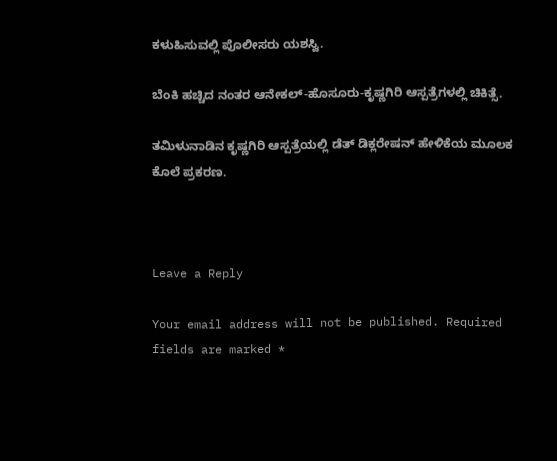ಕಳುಹಿಸುವಲ್ಲಿ ಪೊಲೀಸರು ಯಶಸ್ವಿ.

ಬೆಂಕಿ ಹಚ್ಚಿದ ನಂತರ ಆನೇಕಲ್-ಹೊಸೂರು-ಕೃಷ್ಣಗಿರಿ ಆಸ್ಪತ್ರೆಗಳಲ್ಲಿ ಚಿಕಿತ್ಸೆ.

ತಮಿಳುನಾಡಿನ‌ ಕೃಷ್ಣಗಿರಿ ಆಸ್ಪತ್ರೆಯಲ್ಲಿ ಡೆತ್ ಡಿಕ್ಲರೇಷನ್ ಹೇಳಿಕೆಯ ಮೂಲಕ ಕೊಲೆ ಪ್ರಕರಣ.



Leave a Reply

Your email address will not be published. Required fields are marked *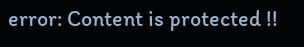error: Content is protected !!